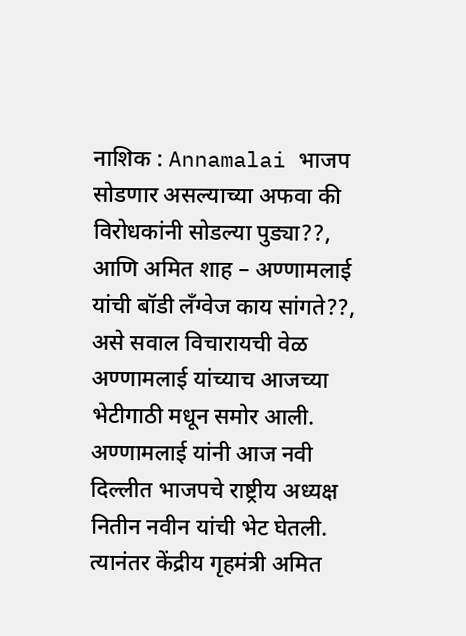नाशिक : Annamalai भाजप सोडणार असल्याच्या अफवा की विरोधकांनी सोडल्या पुड्या??, आणि अमित शाह – अण्णामलाई यांची बॉडी लँग्वेज काय सांगते??, असे सवाल विचारायची वेळ अण्णामलाई यांच्याच आजच्या भेटीगाठी मधून समोर आली.
अण्णामलाई यांनी आज नवी दिल्लीत भाजपचे राष्ट्रीय अध्यक्ष नितीन नवीन यांची भेट घेतली. त्यानंतर केंद्रीय गृहमंत्री अमित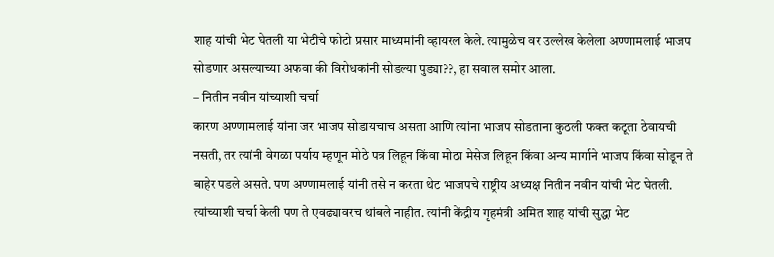शाह यांची भेट घेतली या भेटीचे फोटो प्रसार माध्यमांनी व्हायरल केले. त्यामुळेच वर उल्लेख केलेला अण्णामलाई भाजप सोडणार असल्याच्या अफवा की विरोधकांनी सोडल्या पुड्या??, हा सवाल समोर आला.
– नितीन नवीन यांच्याशी चर्चा
कारण अण्णामलाई यांना जर भाजप सोडायचाच असता आणि त्यांना भाजप सोडताना कुठली फक्त कटूता ठेवायची नसती, तर त्यांनी वेगळा पर्याय म्हणून मोठे पत्र लिहून किंवा मोठा मेसेज लिहून किंवा अन्य मार्गाने भाजप किंवा सोडून ते बाहेर पडले असते. पण अण्णामलाई यांनी तसे न करता थेट भाजपचे राष्ट्रीय अध्यक्ष नितीन नवीन यांची भेट घेतली. त्यांच्याशी चर्चा केली पण ते एवढ्यावरच थांबले नाहीत. त्यांनी केंद्रीय गृहमंत्री अमित शाह यांची सुद्धा भेट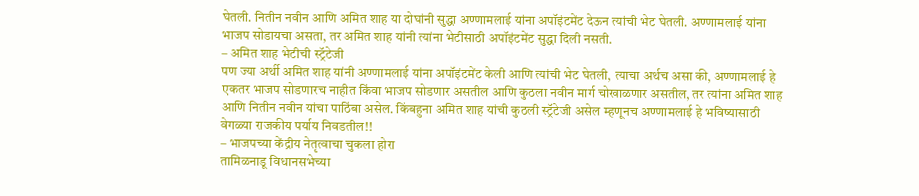घेतली. नितीन नवीन आणि अमित शाह या दोघांनी सुद्धा अण्णामलाई यांना अपॉइंटमेंट देऊन त्यांची भेट घेतली. अण्णामलाई यांना भाजप सोडायचा असता, तर अमित शाह यांनी त्यांना भेटीसाठी अपॉइंटमेंट सुद्धा दिली नसती.
– अमित शाह भेटीची स्ट्रॅटेजी
पण ज्या अर्थी अमित शाह यांनी अण्णामलाई यांना अपॉइंटमेंट केली आणि त्यांची भेट घेतली, त्याचा अर्थच असा की, अण्णामलाई हे एकतर भाजप सोडणारच नाहीत किंवा भाजप सोडणार असतील आणि कुठला नवीन मार्ग चोखाळणार असतील, तर त्यांना अमित शाह आणि नितीन नवीन यांचा पाठिंबा असेल. किंबहुना अमित शाह यांची कुठली स्ट्रॅटेजी असेल म्हणूनच अण्णामलाई हे भविष्यासाठी वेगळ्या राजकीय पर्याय निवडतील!!
– भाजपच्या केंद्रीय नेतृत्वाचा चुकला होरा
तामिळनाडू विधानसभेच्या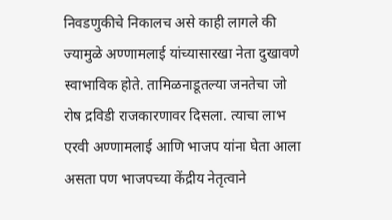निवडणुकीचे निकालच असे काही लागले की ज्यामुळे अण्णामलाई यांच्यासारखा नेता दुखावणे स्वाभाविक होते. तामिळनाडूतल्या जनतेचा जो रोष द्रविडी राजकारणावर दिसला. त्याचा लाभ एरवी अण्णामलाई आणि भाजप यांना घेता आला असता पण भाजपच्या केंद्रीय नेतृत्वाने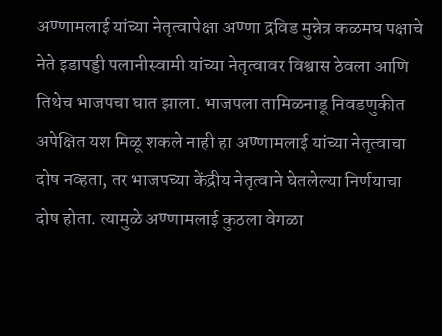अण्णामलाई यांच्या नेतृत्वापेक्षा अण्णा द्रविड मुन्नेत्र कळमघ पक्षाचे नेते इडापड्डी पलानीस्वामी यांच्या नेतृत्वावर विश्वास ठेवला आणि तिथेच भाजपचा घात झाला. भाजपला तामिळनाडू निवडणुकीत अपेक्षित यश मिळू शकले नाही हा अण्णामलाई यांच्या नेतृत्वाचा दोष नव्हता, तर भाजपच्या केंद्रीय नेतृत्वाने घेतलेल्या निर्णयाचा दोष होता. त्यामुळे अण्णामलाई कुठला वेगळा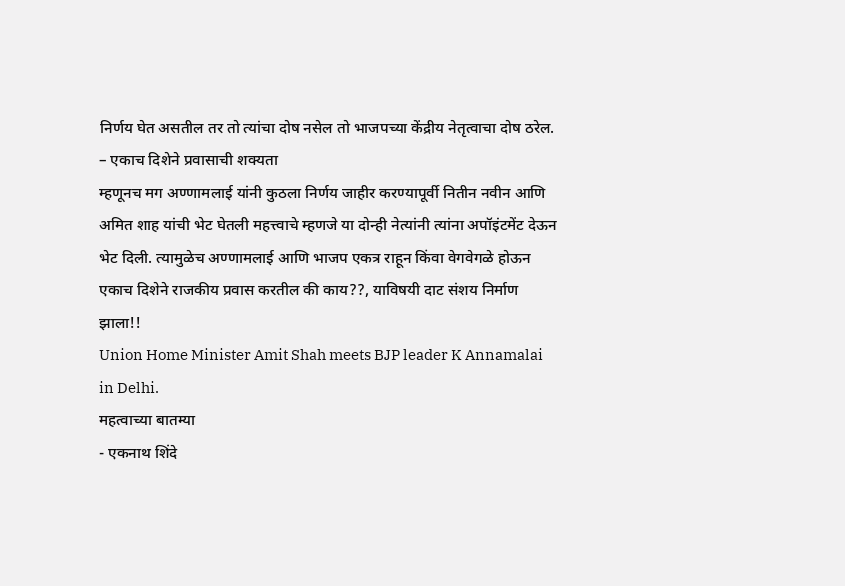निर्णय घेत असतील तर तो त्यांचा दोष नसेल तो भाजपच्या केंद्रीय नेतृत्वाचा दोष ठरेल.
– एकाच दिशेने प्रवासाची शक्यता
म्हणूनच मग अण्णामलाई यांनी कुठला निर्णय जाहीर करण्यापूर्वी नितीन नवीन आणि अमित शाह यांची भेट घेतली महत्त्वाचे म्हणजे या दोन्ही नेत्यांनी त्यांना अपॉइंटमेंट देऊन भेट दिली. त्यामुळेच अण्णामलाई आणि भाजप एकत्र राहून किंवा वेगवेगळे होऊन एकाच दिशेने राजकीय प्रवास करतील की काय??, याविषयी दाट संशय निर्माण झाला!!
Union Home Minister Amit Shah meets BJP leader K Annamalai in Delhi.
महत्वाच्या बातम्या
- एकनाथ शिंदे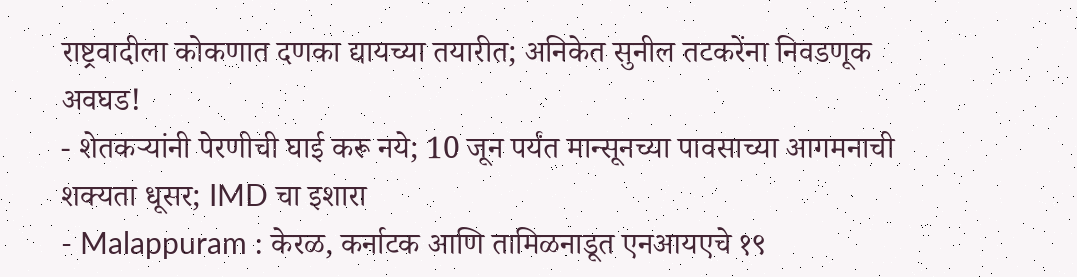राष्ट्रवादीला कोकणात दणका द्यायच्या तयारीत; अनिकेत सुनील तटकरेंना निवडणूक अवघड!
- शेतकऱ्यांनी पेरणीची घाई करू नये; 10 जून पर्यंत मान्सूनच्या पावसाच्या आगमनाची शक्यता धूसर; IMD चा इशारा
- Malappuram : केरळ, कर्नाटक आणि तामिळनाडूत एनआयएचे १९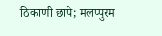ठिकाणी छापे; मलप्पुरम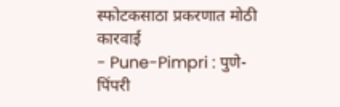स्फोटकसाठा प्रकरणात मोठी कारवाई
- Pune-Pimpri : पुणे-पिंपरी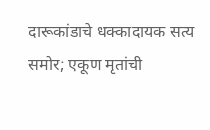दारूकांडाचे धक्कादायक सत्य समोर; एकूण मृतांची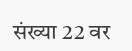संख्या 22 वर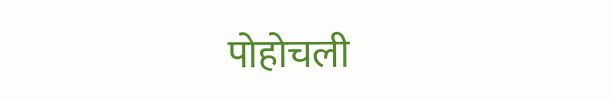पोहोचली